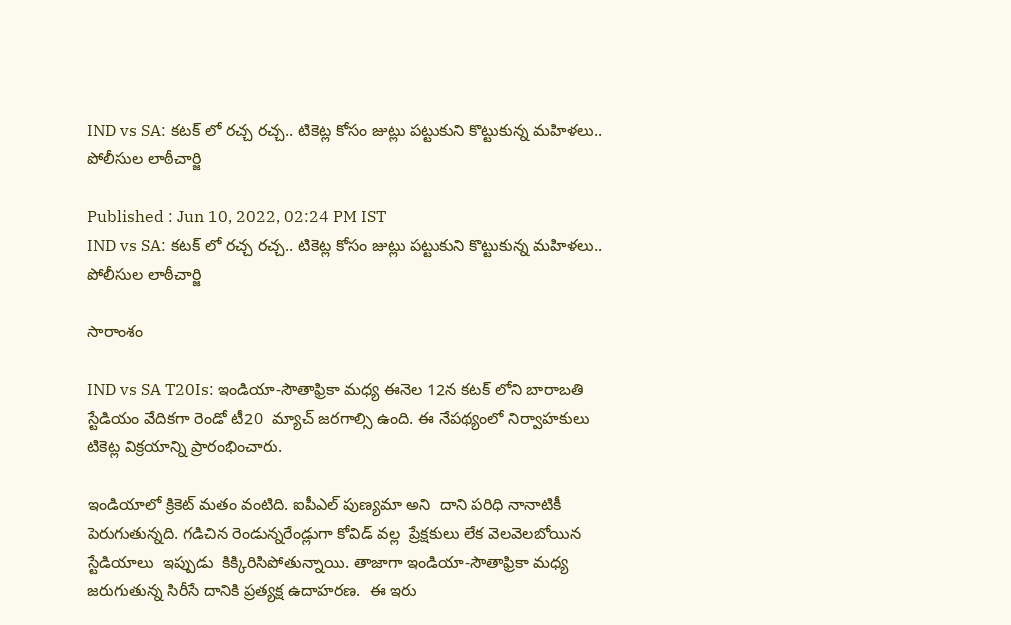IND vs SA: కటక్ లో రచ్చ రచ్చ.. టికెట్ల కోసం జుట్లు పట్టుకుని కొట్టుకున్న మహిళలు.. పోలీసుల లాఠీచార్జి

Published : Jun 10, 2022, 02:24 PM IST
IND vs SA: కటక్ లో రచ్చ రచ్చ.. టికెట్ల కోసం జుట్లు పట్టుకుని కొట్టుకున్న మహిళలు.. పోలీసుల లాఠీచార్జి

సారాంశం

IND vs SA T20Is: ఇండియా-సౌతాఫ్రికా మధ్య ఈనెల 12న కటక్ లోని బారాబతి స్టేడియం వేదికగా రెండో టీ20  మ్యాచ్ జరగాల్సి ఉంది. ఈ నేపథ్యంలో నిర్వాహకులు టికెట్ల విక్రయాన్ని ప్రారంభించారు.

ఇండియాలో క్రికెట్ మతం వంటిది. ఐపీఎల్ పుణ్యమా అని  దాని పరిధి నానాటికీ పెరుగుతున్నది. గడిచిన రెండున్నరేండ్లుగా కోవిడ్ వల్ల  ప్రేక్షకులు లేక వెలవెలబోయిన స్టేడియాలు  ఇప్పుడు  కిక్కిరిసిపోతున్నాయి. తాజాగా ఇండియా-సౌతాఫ్రికా మధ్య జరుగుతున్న సిరీసే దానికి ప్రత్యక్ష ఉదాహరణ.  ఈ ఇరు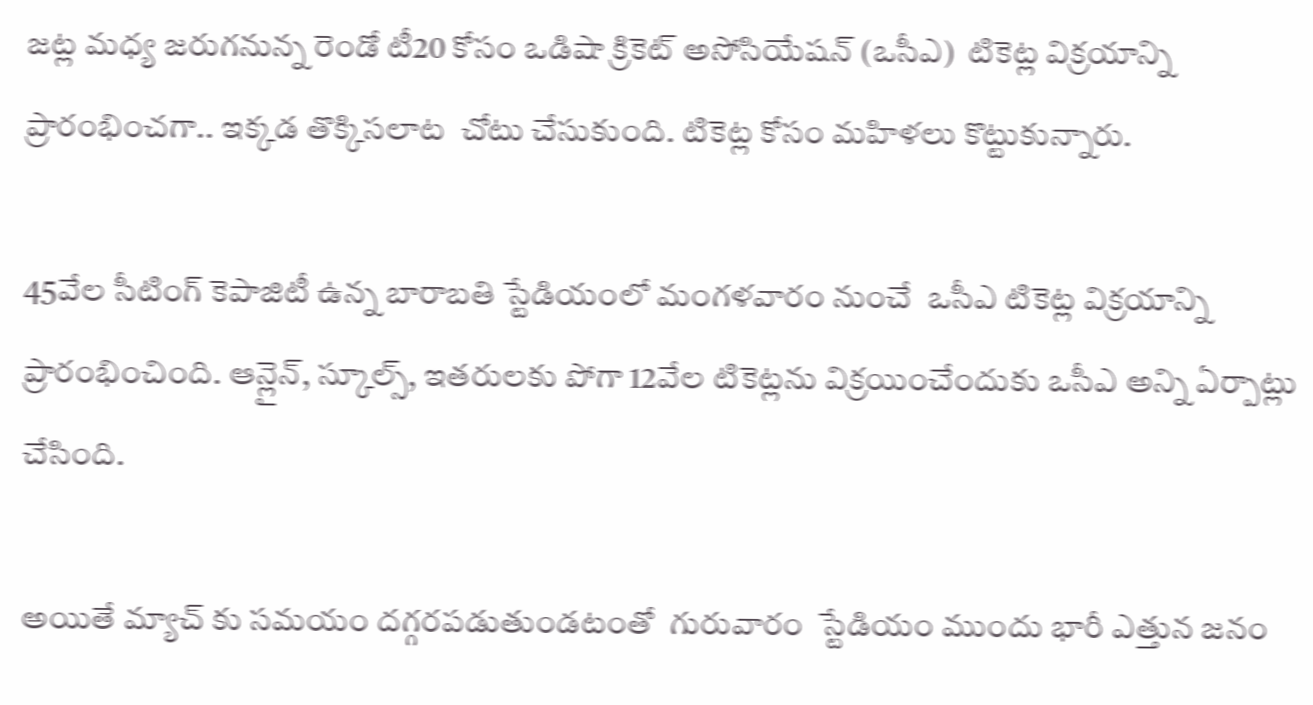జట్ల మధ్య జరుగనున్న రెండో టీ20 కోసం ఒడిషా క్రికెట్ అసోసియేషన్ (ఒసీఎ)  టికెట్ల విక్రయాన్ని ప్రారంభించగా.. ఇక్కడ తొక్కిసలాట  చోటు చేసుకుంది. టికెట్ల కోసం మహిళలు కొట్టుకున్నారు.

45వేల సీటింగ్ కెపాజిటీ ఉన్న బారాబతి స్టేడియంలో మంగళవారం నుంచే  ఒసీఎ టికెట్ల విక్రయాన్ని ప్రారంభించింది. ఆన్లైన్, స్కూల్స్, ఇతరులకు పోగా 12వేల టికెట్లను విక్రయించేందుకు ఒసీఎ అన్ని ఏర్పాట్లు చేసింది.

అయితే మ్యాచ్ కు సమయం దగ్గరపడుతుండటంతో  గురువారం  స్టేడియం ముందు భారీ ఎత్తున జనం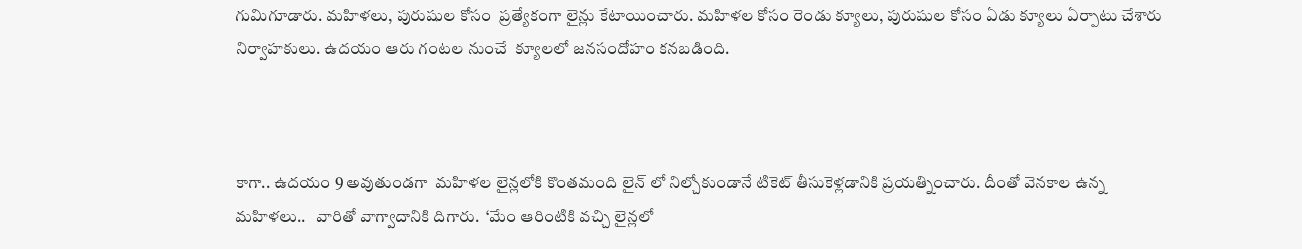గుమిగూడారు. మహిళలు, పురుషుల కోసం  ప్రత్యేకంగా లైన్లు కేటాయించారు. మహిళల కోసం రెండు క్యూలు, పురుషుల కోసం ఏడు క్యూలు ఏర్పాటు చేశారు  నిర్వాహకులు. ఉదయం ఆరు గంటల నుంచే  క్యూలలో జనసందోహం కనబడింది.



కాగా.. ఉదయం 9 అవుతుండగా  మహిళల లైన్లలోకి కొంతమంది లైన్ లో నిల్చోకుండానే టికెట్ తీసుకెళ్లడానికి ప్రయత్నించారు. దీంతో వెనకాల ఉన్న మహిళలు..   వారితో వాగ్వాదానికి దిగారు.  ‘మేం ఆరింటికి వచ్చి లైన్లలో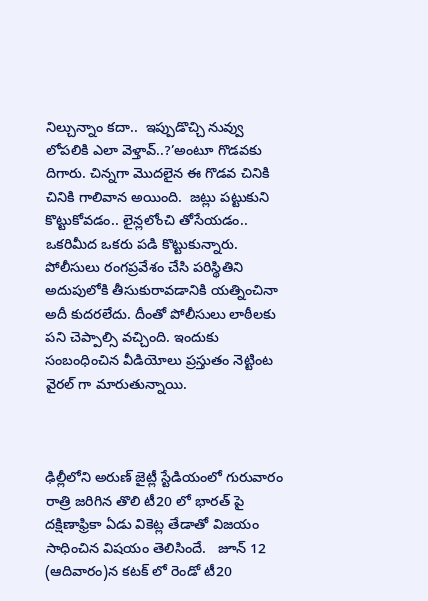నిల్చున్నాం కదా..  ఇప్పుడొచ్చి నువ్వు లోపలికి ఎలా వెళ్తావ్..?’అంటూ గొడవకు దిగారు. చిన్నగా మొదలైన ఈ గొడవ చినికి చినికి గాలివాన అయింది.  జట్లు పట్టుకుని కొట్టుకోవడం.. లైన్లలోంచి తోసేయడం.. ఒకరిమీద ఒకరు పడి కొట్టుకున్నారు.  పోలీసులు రంగప్రవేశం చేసి పరిస్థితిని అదుపులోకి తీసుకురావడానికి యత్నించినా అదీ కుదరలేదు. దీంతో పోలీసులు లాఠీలకు పని చెప్పాల్సి వచ్చింది. ఇందుకు సంబంధించిన వీడియోలు ప్రస్తుతం నెట్టింట వైరల్ గా మారుతున్నాయి.



ఢిల్లీలోని అరుణ్ జైట్లీ స్టేడియంలో గురువారం రాత్రి జరిగిన తొలి టీ20 లో భారత్ పై దక్షిణాఫ్రికా ఏడు వికెట్ల తేడాతో విజయం సాధించిన విషయం తెలిసిందే.   జూన్ 12 (ఆదివారం)న కటక్ లో రెండో టీ20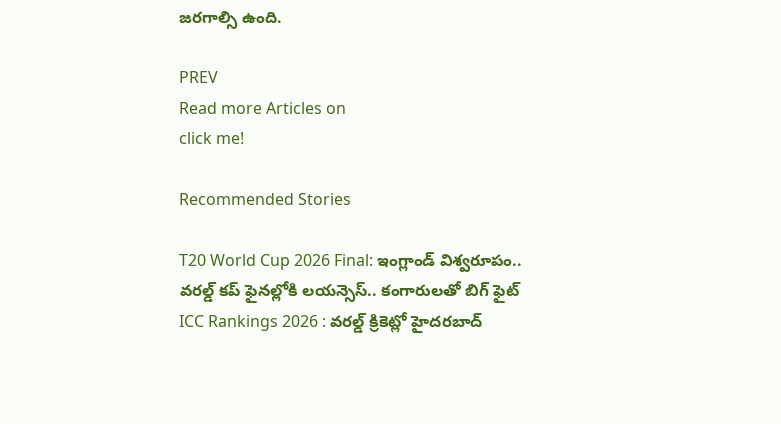జరగాల్సి ఉంది.

PREV
Read more Articles on
click me!

Recommended Stories

T20 World Cup 2026 Final: ఇంగ్లాండ్ విశ్వరూపం.. వరల్డ్ కప్ ఫైనల్లోకి లయన్సెస్.. కంగారులతో బిగ్ ఫైట్
ICC Rankings 2026 : వరల్డ్ క్రికెట్లో హైదరబాద్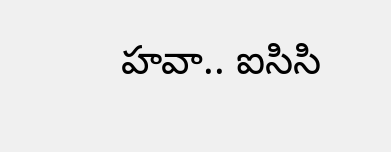హవా.. ఐసిసి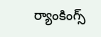ర్యాంకింగ్స్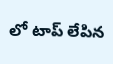లో టాప్ లేపిన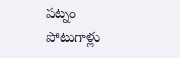పట్నం పోటుగాళ్లు